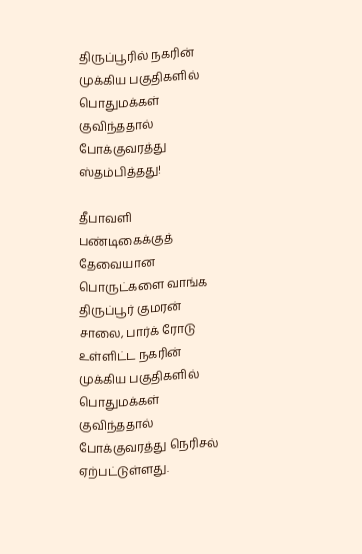திருப்பூரில் நகரின் முக்கிய பகுதிகளில் பொதுமக்கள் குவிந்ததால் போக்குவரத்து ஸ்தம்பித்தது!

தீபாவளி பண்டிகைக்குத் தேவையான பொருட்களை வாங்க திருப்பூர் குமரன் சாலை, பார்க் ரோடு உள்ளிட்ட நகரின் முக்கிய பகுதிகளில் பொதுமக்கள் குவிந்ததால் போக்குவரத்து நெரிசல் ஏற்பட்டுள்ளது.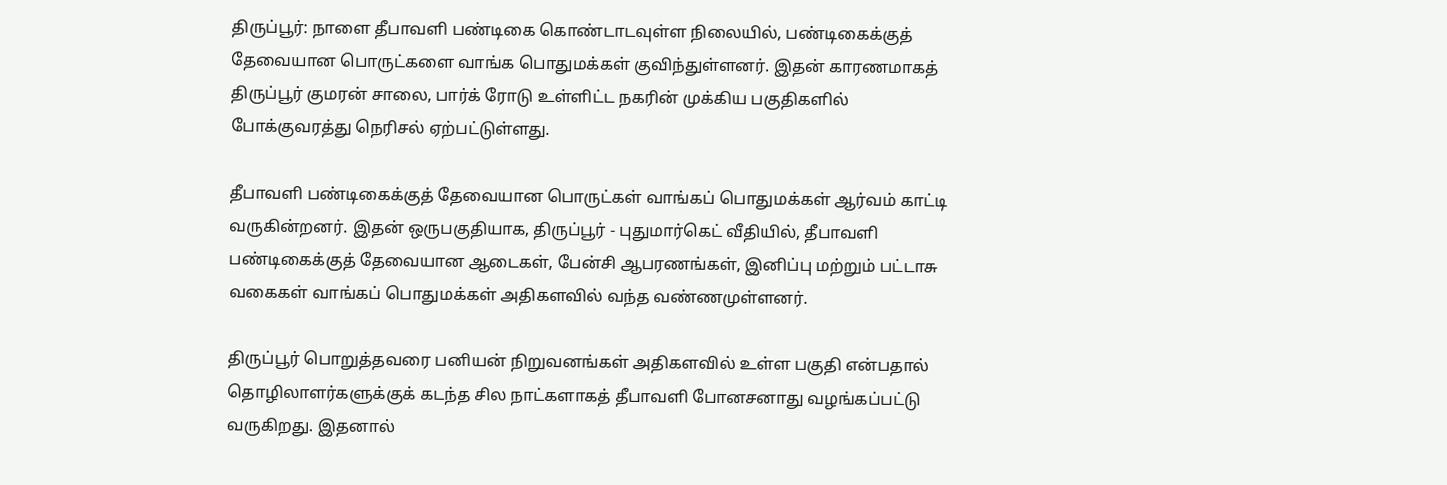திருப்பூர்: நாளை தீபாவளி பண்டிகை கொண்டாடவுள்ள நிலையில், பண்டிகைக்குத் தேவையான பொருட்களை வாங்க பொதுமக்கள் குவிந்துள்ளனர். இதன் காரணமாகத் திருப்பூர் குமரன் சாலை, பார்க் ரோடு உள்ளிட்ட நகரின் முக்கிய பகுதிகளில் போக்குவரத்து நெரிசல் ஏற்பட்டுள்ளது.

தீபாவளி பண்டிகைக்குத் தேவையான பொருட்கள் வாங்கப் பொதுமக்கள் ஆர்வம் காட்டி வருகின்றனர். இதன் ஒருபகுதியாக, திருப்பூர் - புதுமார்கெட் வீதியில், தீபாவளி பண்டிகைக்குத் தேவையான ஆடைகள், பேன்சி ஆபரணங்கள், இனிப்பு மற்றும் பட்டாசு வகைகள் வாங்கப் பொதுமக்கள் அதிகளவில் வந்த வண்ணமுள்ளனர்.

திருப்பூர் பொறுத்தவரை பனியன் நிறுவனங்கள் அதிகளவில் உள்ள பகுதி என்பதால் தொழிலாளர்களுக்குக் கடந்த சில நாட்களாகத் தீபாவளி போனசனாது வழங்கப்பட்டு வருகிறது. இதனால்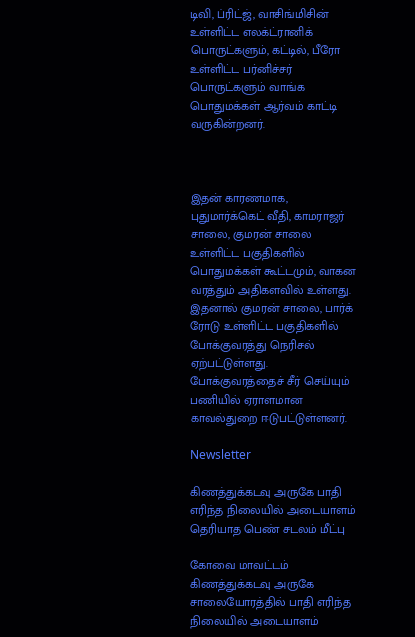டிவி, ப்ரிட்ஜ், வாசிங்மிசின் உள்ளிட்ட எலக்ட்ரானிக் பொருட்களும், கட்டில், பீரோ உள்ளிட்ட பர்னிச்சர் பொருட்களும் வாங்க பொதுமக்கள் ஆர்வம் காட்டி வருகின்றனர்.



இதன் காரணமாக, புதுமார்க்கெட் வீதி, காமராஜர் சாலை, குமரன் சாலை உள்ளிட்ட பகுதிகளில் பொதுமக்கள் கூட்டமும், வாகன வரத்தும் அதிகளவில் உள்ளது. இதனால் குமரன் சாலை, பார்க் ரோடு உள்ளிட்ட பகுதிகளில் போக்குவரத்து நெரிசல் ஏற்பட்டுள்ளது. போக்குவரத்தைச் சீர் செய்யும் பணியில் ஏராளமான காவல்துறை ஈடுபட்டுள்ளனர்.

Newsletter

கிணத்துக்கடவு அருகே பாதி எரிந்த நிலையில் அடையாளம் தெரியாத பெண் சடலம் மீட்பு

கோவை மாவட்டம் கிணத்துக்கடவு அருகே சாலையோரத்தில் பாதி எரிந்த நிலையில் அடையாளம்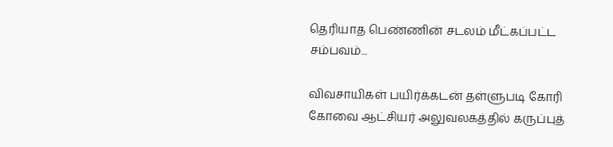தெரியாத பெண்ணின் சடலம் மீட்கப்பட்ட சம்பவம்...

விவசாயிகள் பயிர்க்கடன் தள்ளுபடி கோரி கோவை ஆட்சியர் அலுவலகத்தில் கருப்புத்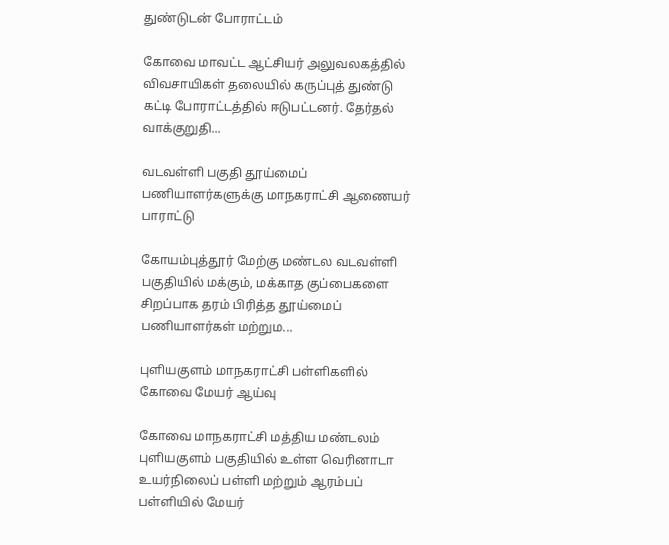துண்டுடன் போராட்டம்

கோவை மாவட்ட ஆட்சியர் அலுவலகத்தில் விவசாயிகள் தலையில் கருப்புத் துண்டு கட்டி போராட்டத்தில் ஈடுபட்டனர். தேர்தல் வாக்குறுதி...

வடவள்ளி பகுதி தூய்மைப் பணியாளர்களுக்கு மாநகராட்சி ஆணையர் பாராட்டு

கோயம்புத்தூர் மேற்கு மண்டல வடவள்ளி பகுதியில் மக்கும், மக்காத குப்பைகளை சிறப்பாக தரம் பிரித்த தூய்மைப் பணியாளர்கள் மற்றும...

புளியகுளம் மாநகராட்சி பள்ளிகளில் கோவை மேயர் ஆய்வு

கோவை மாநகராட்சி மத்திய மண்டலம் புளியகுளம் பகுதியில் உள்ள வெரினாடா உயர்நிலைப் பள்ளி மற்றும் ஆரம்பப் பள்ளியில் மேயர்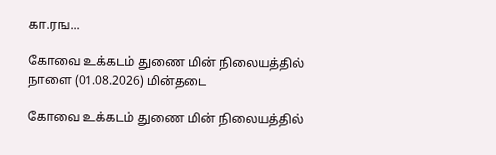கா.ரங...

கோவை உக்கடம் துணை மின் நிலையத்தில் நாளை (01.08.2026) மின்தடை

கோவை உக்கடம் துணை மின் நிலையத்தில்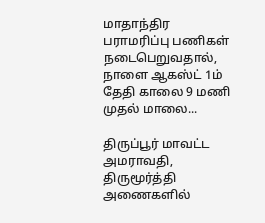மாதாந்திர பராமரிப்பு பணிகள் நடைபெறுவதால், நாளை ஆகஸ்ட் 1ம் தேதி காலை 9 மணி முதல் மாலை...

திருப்பூர் மாவட்ட அமராவதி, திருமூர்த்தி அணைகளில்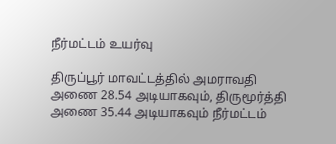நீர்மட்டம் உயர்வு

திருப்பூர் மாவட்டத்தில் அமராவதி அணை 28.54 அடியாகவும், திருமூர்த்தி அணை 35.44 அடியாகவும் நீர்மட்டம்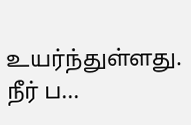உயர்ந்துள்ளது. நீர் ப...